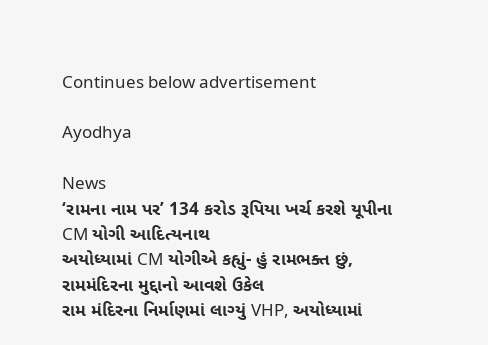Continues below advertisement

Ayodhya

News
‘રામના નામ પર’ 134 કરોડ રૂપિયા ખર્ચ કરશે યૂપીના CM યોગી આદિત્યનાથ
અયોધ્યામાં CM યોગીએ કહ્યું- હું રામભક્ત છું, રામમંદિરના મુદ્દાનો આવશે ઉકેલ
રામ મંદિરના નિર્માણમાં લાગ્યું VHP, અયોધ્યામાં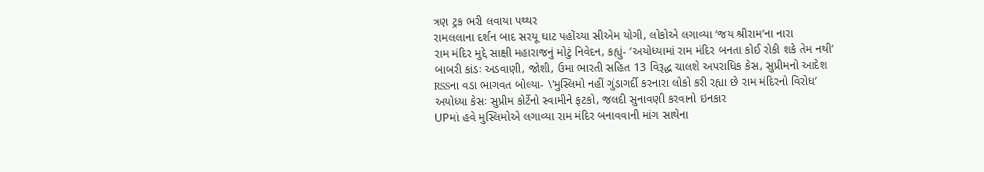ત્રણ ટ્રક ભરી લવાયા પથ્થર
રામલલાના દર્શન બાદ સરયૂ ઘાટ પહોંચ્યા સીએમ યોગી, લોકોએ લગાવ્યા ‘જય શ્રીરામ’ના નારા
રામ મંદિર મુદ્દે સાક્ષી મહારાજનું મોટું નિવેદન, કહ્યું- ‘અયોધ્યામાં રામ મંદિર બનતા કોઈ રોકી શકે તેમ નથી’
બાબરી કાંડઃ અડવાણી, જોશી, ઉમા ભારતી સહિત 13 વિરૂદ્ધ ચાલશે અપરાધિક કેસ, સુપ્રીમનો આદેશ
RSSના વડા ભાગવત બોલ્યા- \'મુસ્લિમો નહીં ગુંડાગર્દી કરનારા લોકો કરી રહ્યા છે રામ મંદિરનો વિરોધ’
અયોધ્યા કેસઃ સુપ્રીમ કોર્ટેનો સ્વામીને ફટકો, જલદી સુનાવણી કરવાનો ઇનકાર
UPમાં હવે મુસ્લિમોએ લગાવ્યા રામ મંદિર બનાવવાની માંગ સાથેના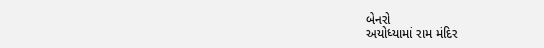બેનરો
અયોધ્યામાં રામ મંદિર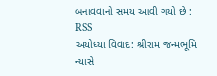બનાવવાનો સમય આવી ગયો છે : RSS
અયોધ્યા વિવાદ: શ્રીરામ જન્મભૂમિ ન્યાસે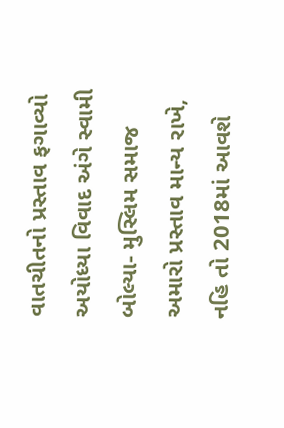વાતચીતનો પ્રસ્તાવ ફગાવ્યો
અયોધ્યા વિવાદ અંગે સ્વામી બોલ્યા- મુસ્લિમ સમાજ અમારો પ્રસ્તાવ માન્ય રાખે, નહિ તો 2018માં આવશે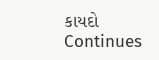કાયદો
Continues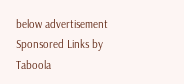below advertisement
Sponsored Links by Taboola